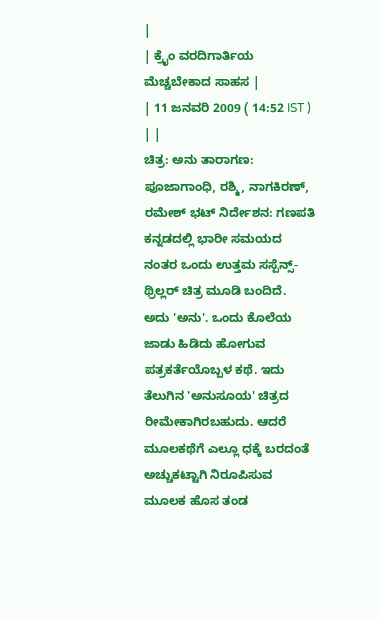|
| ಕ್ರೈಂ ವರದಿಗಾರ್ತಿಯ ಮೆಚ್ಚಬೇಕಾದ ಸಾಹಸ |
| 11 ಜನವರಿ 2009 ( 14:52 IST ) | |
ಚಿತ್ರ: ಅನು ತಾರಾಗಣ: ಪೂಜಾಗಾಂಧಿ, ರಶ್ಮಿ, ನಾಗಕಿರಣ್, ರಮೇಶ್ ಭಟ್ ನಿರ್ದೇಶನ: ಗಣಪತಿ
ಕನ್ನಡದಲ್ಲಿ ಭಾರೀ ಸಮಯದ ನಂತರ ಒಂದು ಉತ್ತಮ ಸಸ್ಪೆನ್ಸ್-ಥ್ರಿಲ್ಲರ್ ಚಿತ್ರ ಮೂಡಿ ಬಂದಿದೆ. ಅದು 'ಅನು'. ಒಂದು ಕೊಲೆಯ ಜಾಡು ಹಿಡಿದು ಹೋಗುವ ಪತ್ರಕರ್ತೆಯೊಬ್ಬಳ ಕಥೆ. ಇದು ತೆಲುಗಿನ 'ಅನುಸೂಯ' ಚಿತ್ರದ ರೀಮೇಕಾಗಿರಬಹುದು. ಆದರೆ ಮೂಲಕಥೆಗೆ ಎಲ್ಲೂ ಧಕ್ಕೆ ಬರದಂತೆ ಅಚ್ಚುಕಟ್ಟಾಗಿ ನಿರೂಪಿಸುವ ಮೂಲಕ ಹೊಸ ತಂಡ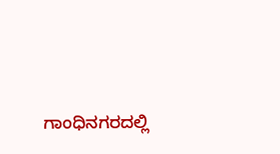ಗಾಂಧಿನಗರದಲ್ಲಿ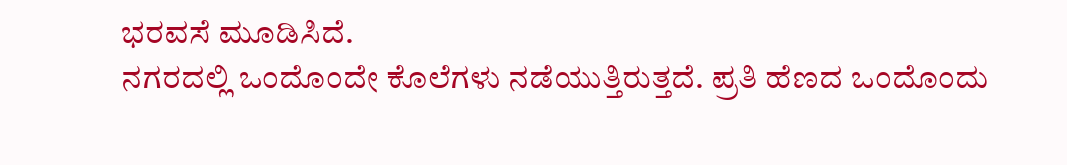ಭರವಸೆ ಮೂಡಿಸಿದೆ.
ನಗರದಲ್ಲಿ ಒಂದೊಂದೇ ಕೊಲೆಗಳು ನಡೆಯುತ್ತಿರುತ್ತದೆ. ಪ್ರತಿ ಹೆಣದ ಒಂದೊಂದು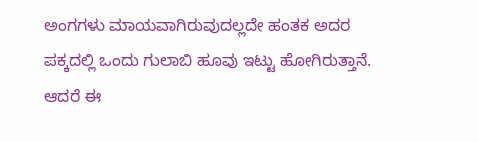ಅಂಗಗಳು ಮಾಯವಾಗಿರುವುದಲ್ಲದೇ ಹಂತಕ ಅದರ ಪಕ್ಕದಲ್ಲಿ ಒಂದು ಗುಲಾಬಿ ಹೂವು ಇಟ್ಟು ಹೋಗಿರುತ್ತಾನೆ. ಆದರೆ ಈ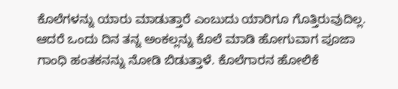ಕೊಲೆಗಳನ್ನು ಯಾರು ಮಾಡುತ್ತಾರೆ ಎಂಬುದು ಯಾರಿಗೂ ಗೊತ್ತಿರುವುದಿಲ್ಲ. ಆದರೆ ಒಂದು ದಿನ ತನ್ನ ಅಂಕಲ್ಲನ್ನು ಕೊಲೆ ಮಾಡಿ ಹೋಗುವಾಗ ಪೂಜಾ ಗಾಂಧಿ ಹಂತಕನನ್ನು ನೋಡಿ ಬಿಡುತ್ತಾಳೆ. ಕೊಲೆಗಾರನ ಹೋಲಿಕೆ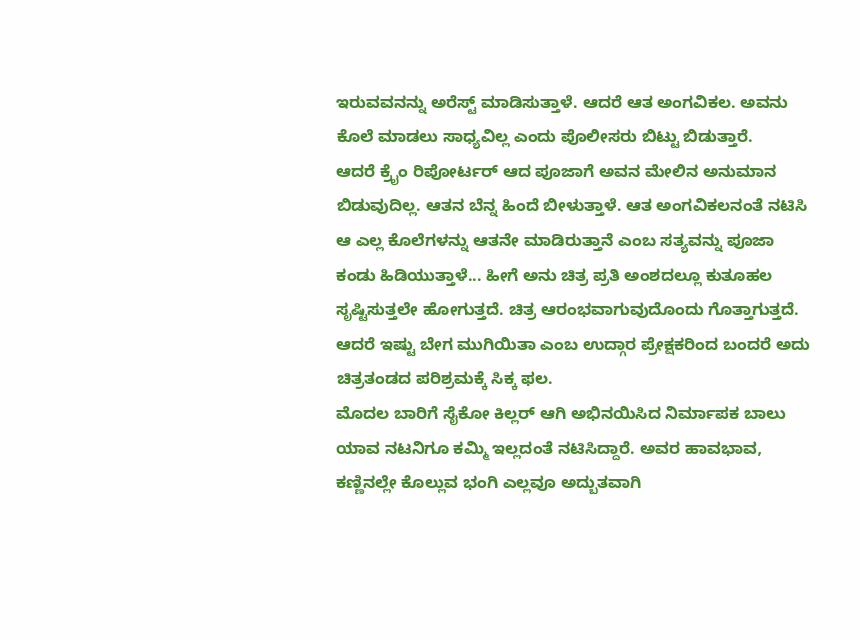ಇರುವವನನ್ನು ಅರೆಸ್ಟ್ ಮಾಡಿಸುತ್ತಾಳೆ. ಆದರೆ ಆತ ಅಂಗವಿಕಲ. ಅವನು ಕೊಲೆ ಮಾಡಲು ಸಾಧ್ಯವಿಲ್ಲ ಎಂದು ಪೊಲೀಸರು ಬಿಟ್ಟು ಬಿಡುತ್ತಾರೆ.
ಆದರೆ ಕ್ರೈಂ ರಿಪೋರ್ಟರ್ ಆದ ಪೂಜಾಗೆ ಅವನ ಮೇಲಿನ ಅನುಮಾನ ಬಿಡುವುದಿಲ್ಲ. ಆತನ ಬೆನ್ನ ಹಿಂದೆ ಬೀಳುತ್ತಾಳೆ. ಆತ ಅಂಗವಿಕಲನಂತೆ ನಟಿಸಿ ಆ ಎಲ್ಲ ಕೊಲೆಗಳನ್ನು ಆತನೇ ಮಾಡಿರುತ್ತಾನೆ ಎಂಬ ಸತ್ಯವನ್ನು ಪೂಜಾ ಕಂಡು ಹಿಡಿಯುತ್ತಾಳೆ... ಹೀಗೆ ಅನು ಚಿತ್ರ ಪ್ರತಿ ಅಂಶದಲ್ಲೂ ಕುತೂಹಲ ಸೃಷ್ಟಿಸುತ್ತಲೇ ಹೋಗುತ್ತದೆ. ಚಿತ್ರ ಆರಂಭವಾಗುವುದೊಂದು ಗೊತ್ತಾಗುತ್ತದೆ. ಆದರೆ ಇಷ್ಟು ಬೇಗ ಮುಗಿಯಿತಾ ಎಂಬ ಉದ್ಗಾರ ಪ್ರೇಕ್ಷಕರಿಂದ ಬಂದರೆ ಅದು ಚಿತ್ರತಂಡದ ಪರಿಶ್ರಮಕ್ಕೆ ಸಿಕ್ಕ ಫಲ.
ಮೊದಲ ಬಾರಿಗೆ ಸೈಕೋ ಕಿಲ್ಲರ್ ಆಗಿ ಅಭಿನಯಿಸಿದ ನಿರ್ಮಾಪಕ ಬಾಲು ಯಾವ ನಟನಿಗೂ ಕಮ್ಮಿ ಇಲ್ಲದಂತೆ ನಟಿಸಿದ್ದಾರೆ. ಅವರ ಹಾವಭಾವ, ಕಣ್ಣಿನಲ್ಲೇ ಕೊಲ್ಲುವ ಭಂಗಿ ಎಲ್ಲವೂ ಅದ್ಬುತವಾಗಿ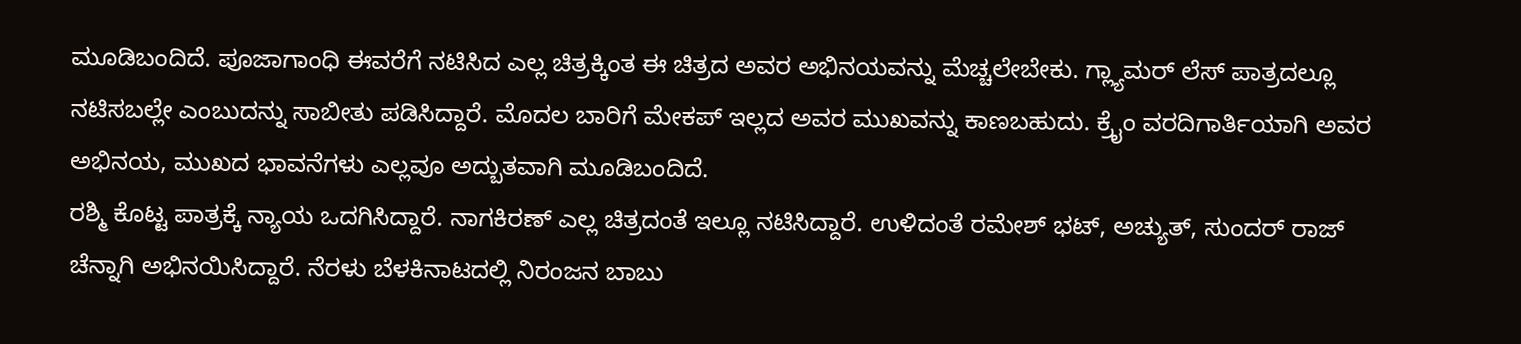ಮೂಡಿಬಂದಿದೆ. ಪೂಜಾಗಾಂಧಿ ಈವರೆಗೆ ನಟಿಸಿದ ಎಲ್ಲ ಚಿತ್ರಕ್ಕಿಂತ ಈ ಚಿತ್ರದ ಅವರ ಅಭಿನಯವನ್ನು ಮೆಚ್ಚಲೇಬೇಕು. ಗ್ಲ್ಯಾಮರ್ ಲೆಸ್ ಪಾತ್ರದಲ್ಲೂ ನಟಿಸಬಲ್ಲೇ ಎಂಬುದನ್ನು ಸಾಬೀತು ಪಡಿಸಿದ್ದಾರೆ. ಮೊದಲ ಬಾರಿಗೆ ಮೇಕಪ್ ಇಲ್ಲದ ಅವರ ಮುಖವನ್ನು ಕಾಣಬಹುದು. ಕ್ರೈಂ ವರದಿಗಾರ್ತಿಯಾಗಿ ಅವರ ಅಭಿನಯ, ಮುಖದ ಭಾವನೆಗಳು ಎಲ್ಲವೂ ಅದ್ಬುತವಾಗಿ ಮೂಡಿಬಂದಿದೆ.
ರಶ್ಮಿ ಕೊಟ್ಟ ಪಾತ್ರಕ್ಕೆ ನ್ಯಾಯ ಒದಗಿಸಿದ್ದಾರೆ. ನಾಗಕಿರಣ್ ಎಲ್ಲ ಚಿತ್ರದಂತೆ ಇಲ್ಲೂ ನಟಿಸಿದ್ದಾರೆ. ಉಳಿದಂತೆ ರಮೇಶ್ ಭಟ್, ಅಚ್ಯುತ್, ಸುಂದರ್ ರಾಜ್ ಚೆನ್ನಾಗಿ ಅಭಿನಯಿಸಿದ್ದಾರೆ. ನೆರಳು ಬೆಳಕಿನಾಟದಲ್ಲಿ ನಿರಂಜನ ಬಾಬು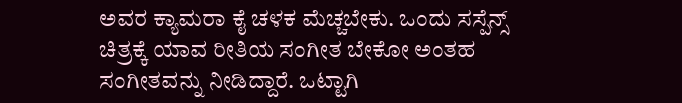ಅವರ ಕ್ಯಾಮರಾ ಕೈ ಚಳಕ ಮೆಚ್ಚಬೇಕು. ಒಂದು ಸಸ್ಪೆನ್ಸ್ ಚಿತ್ರಕ್ಕೆ ಯಾವ ರೀತಿಯ ಸಂಗೀತ ಬೇಕೋ ಅಂತಹ ಸಂಗೀತವನ್ನು ನೀಡಿದ್ದಾರೆ. ಒಟ್ಟಾಗಿ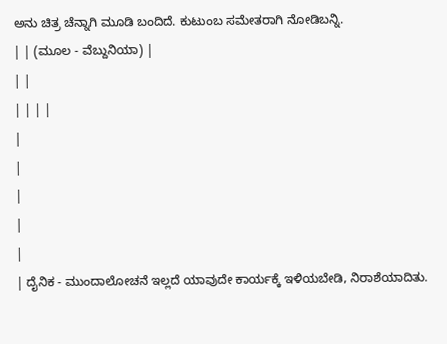ಅನು ಚಿತ್ರ ಚೆನ್ನಾಗಿ ಮೂಡಿ ಬಂದಿದೆ. ಕುಟುಂಬ ಸಮೇತರಾಗಿ ನೋಡಿಬನ್ನಿ.
| | (ಮೂಲ - ವೆಬ್ದುನಿಯಾ) |
| |
| | | |
|
|
|
|
|
| ದೈನಿಕ - ಮುಂದಾಲೋಚನೆ ಇಲ್ಲದೆ ಯಾವುದೇ ಕಾರ್ಯಕ್ಕೆ ಇಳಿಯಬೇಡಿ, ನಿರಾಶೆಯಾದಿತು.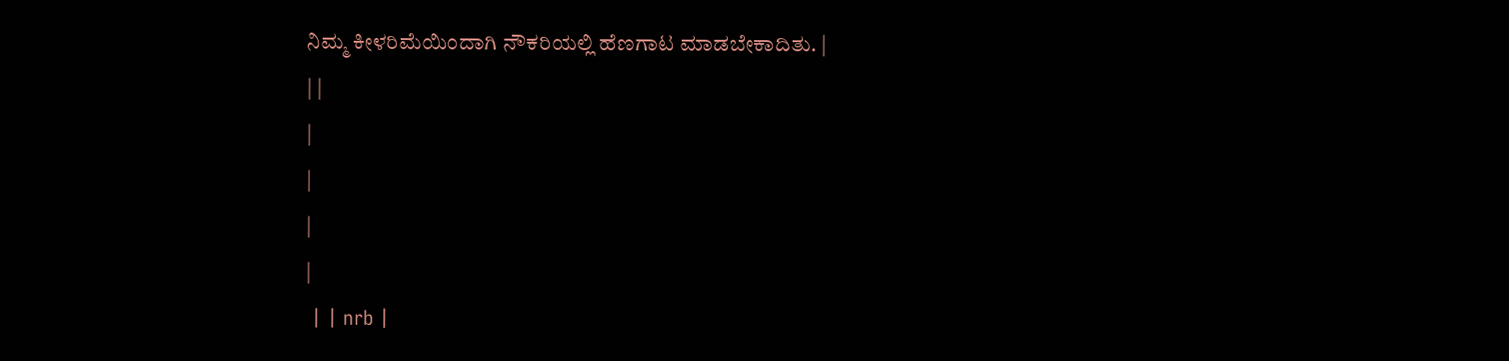ನಿಮ್ಮ ಕೀಳರಿಮೆಯಿಂದಾಗಿ ನೌಕರಿಯಲ್ಲಿ ಹೆಣಗಾಟ ಮಾಡಬೇಕಾದಿತು. |
| |
|
|
|
|
 | | nrb |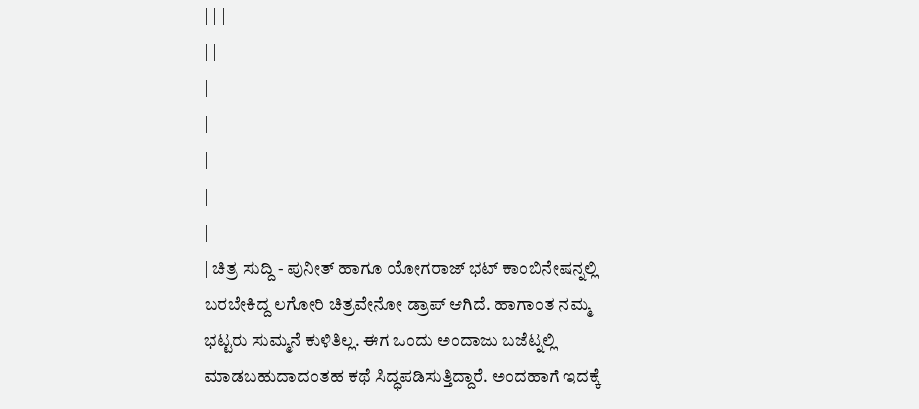| | |
| |
|
|
|
|
|
| ಚಿತ್ರ ಸುದ್ದಿ - ಪುನೀತ್ ಹಾಗೂ ಯೋಗರಾಜ್ ಭಟ್ ಕಾಂಬಿನೇಷನ್ನಲ್ಲಿ ಬರಬೇಕಿದ್ದ ಲಗೋರಿ ಚಿತ್ರವೇನೋ ಡ್ರಾಪ್ ಆಗಿದೆ. ಹಾಗಾಂತ ನಮ್ಮ ಭಟ್ಟರು ಸುಮ್ಮನೆ ಕುಳಿತಿಲ್ಲ. ಈಗ ಒಂದು ಅಂದಾಜು ಬಜೆಟ್ನಲ್ಲಿ ಮಾಡಬಹುದಾದಂತಹ ಕಥೆ ಸಿದ್ಧಪಡಿಸುತ್ತಿದ್ದಾರೆ. ಅಂದಹಾಗೆ ಇದಕ್ಕೆ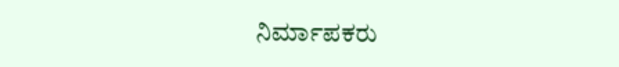ನಿರ್ಮಾಪಕರು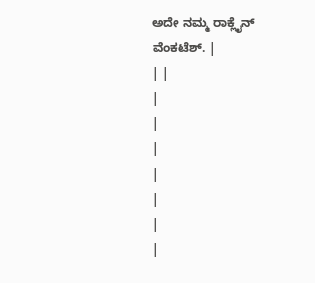ಅದೇ ನಮ್ಮ ರಾಕ್ಲೈನ್ ವೆಂಕಟೆಶ್. |
| |
|
|
|
|
|
|
|